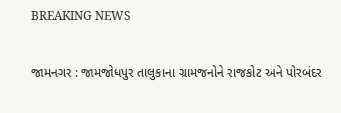BREAKING NEWS

જામનગર : જામજોધપુર તાલુકાના ગ્રામજનોને રાજકોટ અને પોરબંદર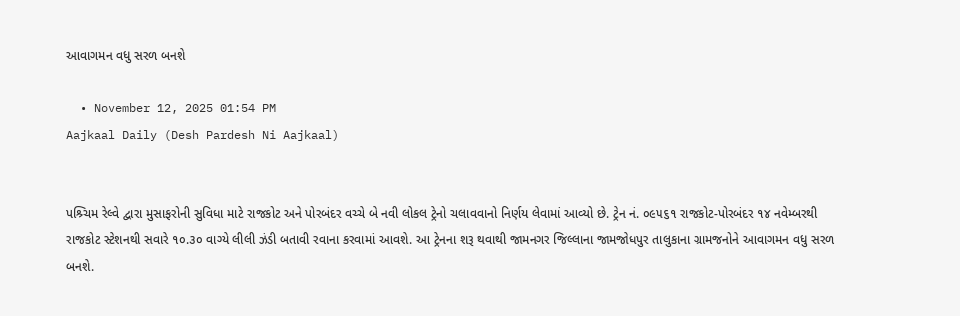આવાગમન વધુ સરળ બનશે

  • November 12, 2025 01:54 PM
Aajkaal Daily (Desh Pardesh Ni Aajkaal)


પશ્ર્ચિમ રેલ્વે દ્વારા મુસાફરોની સુવિધા માટે રાજકોટ અને પોરબંદર વચ્ચે બે નવી લોકલ ટ્રેનો ચલાવવાનો નિર્ણય લેવામાં આવ્યો છે. ટ્રેન નં. ૦૯૫૬૧ રાજકોટ-પોરબંદર ૧૪ નવેમ્બરથી રાજકોટ સ્ટેશનથી સવારે ૧૦.૩૦ વાગ્યે લીલી ઝંડી બતાવી રવાના કરવામાં આવશે. આ ટ્રેનના શરૂ થવાથી જામનગર જિલ્લાના જામજોધપુર તાલુકાના ગ્રામજનોને આવાગમન વધુ સરળ બનશે.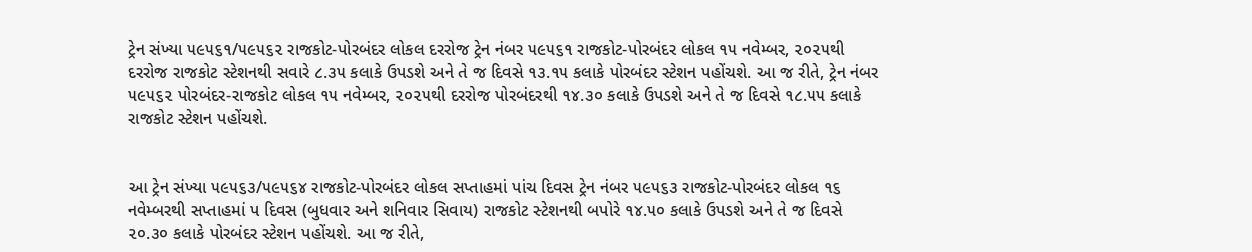ટ્રેન સંખ્યા ૫૯૫૬૧/૫૯૫૬૨ રાજકોટ-પોરબંદર લોકલ દરરોજ ટ્રેન નંબર ૫૯૫૬૧ રાજકોટ-પોરબંદર લોકલ ૧૫ નવેમ્બર, ૨૦૨૫થી દરરોજ રાજકોટ સ્ટેશનથી સવારે ૮.૩૫ કલાકે ઉપડશે અને તે જ દિવસે ૧૩.૧૫ કલાકે પોરબંદર સ્ટેશન પહોંચશે. આ જ રીતે, ટ્રેન નંબર ૫૯૫૬૨ પોરબંદર-રાજકોટ લોકલ ૧૫ નવેમ્બર, ૨૦૨૫થી દરરોજ પોરબંદરથી ૧૪.૩૦ કલાકે ઉપડશે અને તે જ દિવસે ૧૮.૫૫ કલાકે રાજકોટ સ્ટેશન પહોંચશે.


આ ટ્રેન સંખ્યા ૫૯૫૬૩/૫૯૫૬૪ રાજકોટ-પોરબંદર લોકલ સપ્તાહમાં પાંચ દિવસ ટ્રેન નંબર ૫૯૫૬૩ રાજકોટ-પોરબંદર લોકલ ૧૬ નવેમ્બરથી સપ્તાહમાં પ દિવસ (બુધવાર અને શનિવાર સિવાય) રાજકોટ સ્ટેશનથી બપોરે ૧૪.૫૦ કલાકે ઉપડશે અને તે જ દિવસે ૨૦.૩૦ કલાકે પોરબંદર સ્ટેશન પહોંચશે. આ જ રીતે,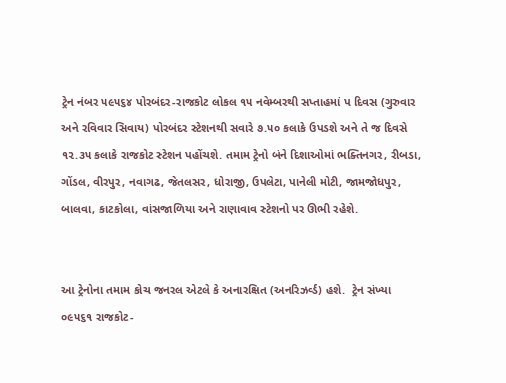ટ્રેન નંબર ૫૯૫૬૪ પોરબંદર-રાજકોટ લોકલ ૧૫ નવેમ્બરથી સપ્તાહમાં પ દિવસ (ગુરુવાર અને રવિવાર સિવાય) પોરબંદર સ્ટેશનથી સવારે ૭.૫૦ કલાકે ઉપડશે અને તે જ દિવસે ૧૨.૩૫ કલાકે રાજકોટ સ્ટેશન પહોંચશે. તમામ ટ્રેનો બંને દિશાઓમાં ભક્તિનગર, રીબડા, ગોંડલ, વીરપુર, નવાગઢ, જેતલસર, ધોરાજી, ઉપલેટા, પાનેલી મોટી, જામજોધપુર, બાલવા, કાટકોલા, વાંસજાળિયા અને રાણાવાવ સ્ટેશનો પર ઊભી રહેશે.


આ ટ્રેનોના તમામ કોચ જનરલ એટલે કે અનારક્ષિત (અનરિઝર્વ્ડ) હશે.  ટ્રેન સંખ્યા ૦૯૫૬૧ રાજકોટ-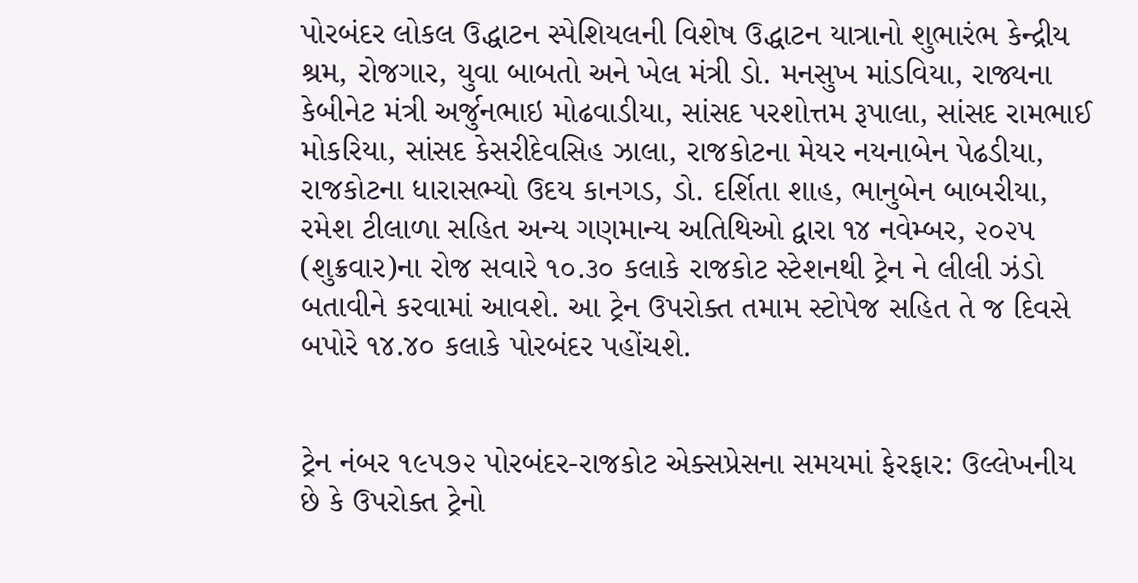પોરબંદર લોકલ ઉદ્ધાટન સ્પેશિયલની વિશેષ ઉદ્ધાટન યાત્રાનો શુભારંભ કેન્દ્રીય શ્રમ, રોજગાર, યુવા બાબતો અને ખેલ મંત્રી ડો. મનસુખ માંડવિયા, રાજ્યના કેબીનેટ મંત્રી અર્જુનભાઇ મોઢવાડીયા, સાંસદ પરશોત્તમ રૂપાલા, સાંસદ રામભાઈ મોકરિયા, સાંસદ કેસરીદેવસિહ ઝાલા, રાજકોટના મેયર નયનાબેન પેઢડીયા, રાજકોટના ધારાસભ્યો ઉદય કાનગડ, ડો. દર્શિતા શાહ, ભાનુબેન બાબરીયા, રમેશ ટીલાળા સહિત અન્ય ગણમાન્ય અતિથિઓ દ્વારા ૧૪ નવેમ્બર, ૨૦૨૫ (શુક્રવાર)ના રોજ સવારે ૧૦.૩૦ કલાકે રાજકોટ સ્ટેશનથી ટ્રેન ને લીલી ઝંડો બતાવીને કરવામાં આવશે. આ ટ્રેન ઉપરોક્ત તમામ સ્ટોપેજ સહિત તે જ દિવસે બપોરે ૧૪.૪૦ કલાકે પોરબંદર પહોંચશે.


ટ્રેન નંબર ૧૯૫૭૨ પોરબંદર-રાજકોટ એક્સપ્રેસના સમયમાં ફેરફાર: ઉલ્લેખનીય છે કે ઉપરોક્ત ટ્રેનો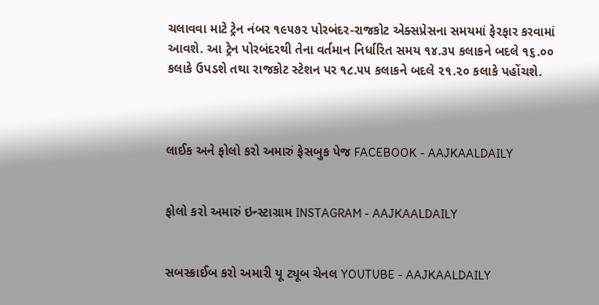ચલાવવા માટે ટ્રેન નંબર ૧૯૫૭૨ પોરબંદર-રાજકોટ એક્સપ્રેસના સમયમાં ફેરફાર કરવામાં આવશે. આ ટ્રેન પોરબંદરથી તેના વર્તમાન નિર્ધારિત સમય ૧૪.૩૫ કલાકને બદલે ૧૬.૦૦ કલાકે ઉપડશે તથા રાજકોટ સ્ટેશન પર ૧૮.૫૫ કલાકને બદલે ૨૧.૨૦ કલાકે પહોંચશે.



લાઈક અને ફોલો કરો અમારું ફેસબુક પેજ FACEBOOK - AAJKAALDAILY


ફોલો કરો અમારું ઇન્સ્ટાગ્રામ INSTAGRAM - AAJKAALDAILY


સબસ્ક્રાઈબ કરો અમારી યૂ ટ્યૂબ ચેનલ YOUTUBE - AAJKAALDAILY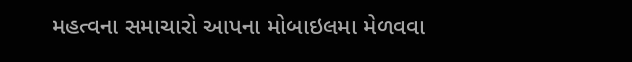મહત્વના સમાચારો આપના મોબાઇલમા મેળવવા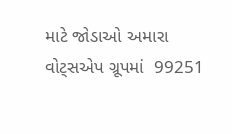માટે જોડાઓ અમારા વોટ્સએપ ગ્રૂપમાં  99251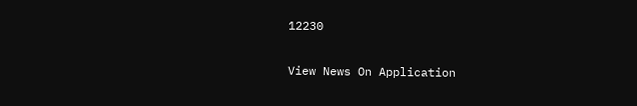12230

View News On Application